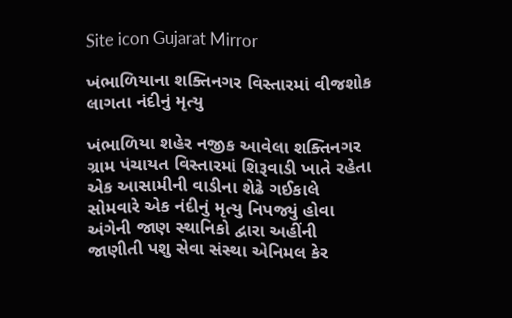Site icon Gujarat Mirror

ખંભાળિયાના શક્તિનગર વિસ્તારમાં વીજશોક લાગતા નંદીનું મૃત્યુ

ખંભાળિયા શહેર નજીક આવેલા શક્તિનગર ગ્રામ પંચાયત વિસ્તારમાં શિરૂવાડી ખાતે રહેતા એક આસામીની વાડીના શેઢે ગઈકાલે સોમવારે એક નંદીનું મૃત્યુ નિપજ્યું હોવા અંગેની જાણ સ્થાનિકો દ્વારા અહીંની જાણીતી પશુ સેવા સંસ્થા એનિમલ કેર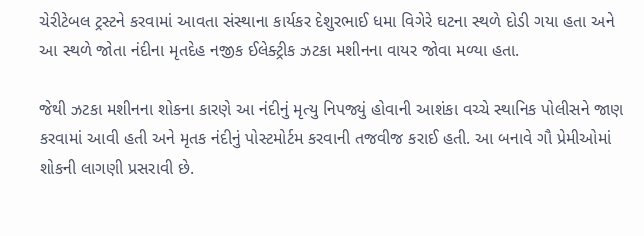ચેરીટેબલ ટ્રસ્ટને કરવામાં આવતા સંસ્થાના કાર્યકર દેશુરભાઈ ધમા વિગેરે ઘટના સ્થળે દોડી ગયા હતા અને આ સ્થળે જોતા નંદીના મૃતદેહ નજીક ઈલેક્ટ્રીક ઝટકા મશીનના વાયર જોવા મળ્યા હતા.

જેથી ઝટકા મશીનના શોકના કારણે આ નંદીનું મૃત્યુ નિપજ્યું હોવાની આશંકા વચ્ચે સ્થાનિક પોલીસને જાણ કરવામાં આવી હતી અને મૃતક નંદીનું પોસ્ટમોર્ટમ કરવાની તજવીજ કરાઈ હતી. આ બનાવે ગૌ પ્રેમીઓમાં શોકની લાગણી પ્રસરાવી છે.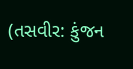(તસવીર: કુંજન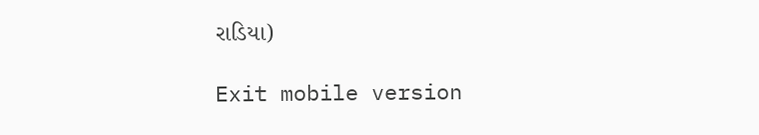રાડિયા)

Exit mobile version